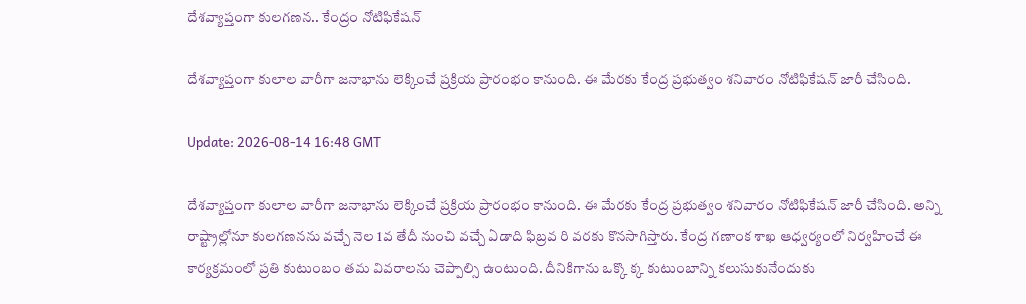దేశ‌వ్యాప్తంగా కుల‌గ‌ణ‌న‌.. కేంద్రం నోటిఫికేష‌న్‌

దేశ‌వ్యాప్తంగా కులాల వారీగా జ‌నాభాను లెక్కించే ప్ర‌క్రియ ప్రారంభం కానుంది. ఈ మేర‌కు కేంద్ర ప్ర‌భుత్వం శ‌నివారం నోటిఫికేష‌న్ జారీ చేసింది.

Update: 2026-08-14 16:48 GMT

దేశ‌వ్యాప్తంగా కులాల వారీగా జ‌నాభాను లెక్కించే ప్ర‌క్రియ ప్రారంభం కానుంది. ఈ మేర‌కు కేంద్ర ప్ర‌భుత్వం శ‌నివారం నోటిఫికేష‌న్ జారీ చేసింది. అన్ని రాష్ట్రాల్లోనూ కులగణ‌న‌ను వ‌చ్చే నెల 1వ తేదీ నుంచి వ‌చ్చే ఏడాది ఫిబ్ర‌వ రి వ‌ర‌కు కొన‌సాగిస్తారు. కేంద్ర గ‌ణాంక శాఖ ఆధ్వ‌ర్యంలో నిర్వ‌హించే ఈ కార్య‌క్ర‌మంలో ప్ర‌తి కుటుంబం త‌మ వివరాల‌ను చెప్పాల్సి ఉంటుంది. దీనికిగాను ఒక్కొ క్క కుటుంబాన్ని క‌లుసుకునేందుకు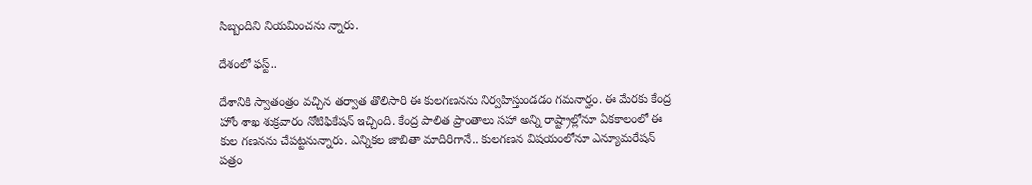సిబ్బందిని నియ‌మించను న్నారు.

దేశంలో ఫ‌స్ట్‌..

దేశానికి స్వాతంత్రం వ‌చ్చిన త‌ర్వాత తొలిసారి ఈ కుల‌గ‌ణ‌న‌ను నిర్వ‌హిస్తుండ‌డం గ‌మ‌నార్హం. ఈ మేర‌కు కేంద్ర హోం శాఖ శుక్ర‌వారం నోటిఫికేష‌న్ ఇచ్చింది. కేంద్ర పాలిత ప్రాంతాలు స‌హా అన్ని రాష్ట్రాల్లోనూ ఏక‌కాలంలో ఈ కుల గ‌ణ‌న‌ను చేప‌ట్ట‌నున్నారు. ఎన్నిక‌ల జాబితా మాదిరిగానే.. కులగణన విష‌యంలోనూ ఎన్యూమరేషన్ పత్రం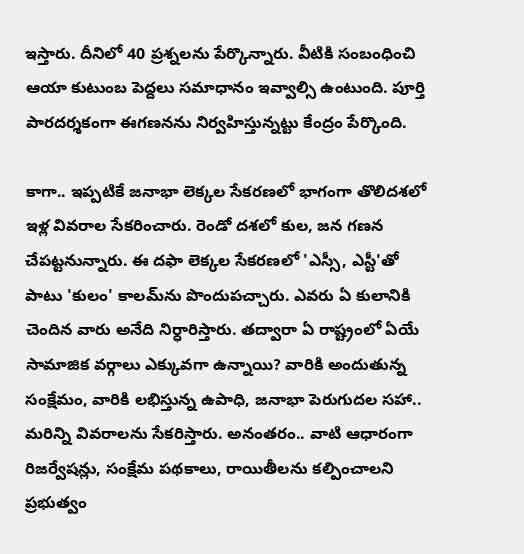ఇస్తారు. దీనిలో 40 ప్రశ్నలను పేర్కొన్నారు. వీటికి సంబంధించి ఆయా కుటుంబ పెద్ద‌లు స‌మాధానం ఇవ్వాల్సి ఉంటుంది. పూర్తి పార‌ద‌ర్శ‌కంగా ఈగ‌ణ‌న‌ను నిర్వ‌హిస్తున్న‌ట్టు కేంద్రం పేర్కొంది.

కాగా.. ఇప్ప‌టికే జనాభా లెక్కల సేకరణలో భాగంగా తొలిదశలో ఇళ్ల వివరాల సేకరించారు. రెండో దశలో కుల‌, జన గణన చేపట్టనున్నారు. ఈ దఫా లెక్కల సేకరణలో 'ఎస్సీ, ఎస్టీ'తో పాటు 'కులం' కాలమ్‌ను పొందుపచ్చారు. ఎవ‌రు ఏ కులానికి చెందిన వారు అనేది నిర్ధారిస్తారు. తద్వారా ఏ రాష్ట్రంలో ఏయే సామాజిక వ‌ర్గాలు ఎక్కువ‌గా ఉన్నాయి? వారికి అందుతున్న సంక్షేమం, వారికి ల‌భిస్తున్న ఉపాధి, జ‌నాభా పెరుగుద‌ల స‌హా.. మ‌రిన్ని వివ‌రాల‌ను సేక‌రిస్తారు. అనంత‌రం.. వాటి ఆధారంగా రిజ‌ర్వేష‌న్లు, సంక్షేమ ప‌థ‌కాలు, రాయితీల‌ను క‌ల్పించాల‌ని ప్ర‌భుత్వం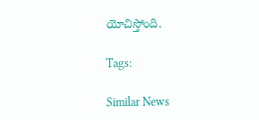యోచిస్తోంది.

Tags:

Similar News